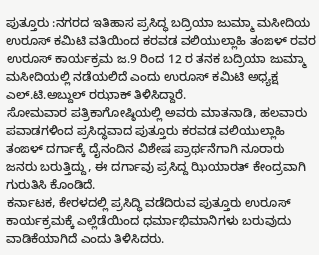ಪುತ್ತೂರು :ನಗರದ ಇತಿಹಾಸ ಪ್ರಸಿದ್ಧ ಬದ್ರಿಯಾ ಜುಮ್ಮಾ ಮಸೀದಿಯ ಉರೂಸ್ ಕಮಿಟಿ ವತಿಯಿಂದ ಕರವಡ ವಲಿಯುಲ್ಲಾಹಿ ತಂಙಳ್ ರವರ ಉರೂಸ್ ಕಾರ್ಯಕ್ರಮ ಜ.9 ರಿಂದ 12 ರ ತನಕ ಬದ್ರಿಯಾ ಜುಮ್ಮಾ ಮಸೀದಿಯಲ್ಲಿ ನಡೆಯಲಿದೆ ಎಂದು ಉರೂಸ್ ಕಮಿಟಿ ಅಧ್ಯಕ್ಷ ಎಲ್.ಟಿ.ಅಬ್ದುಲ್ ರಝಾಕ್ ತಿಳಿಸಿದ್ದಾರೆ.
ಸೋಮವಾರ ಪತ್ರಿಕಾಗೋಷ್ಠಿಯಲ್ಲಿ ಅವರು ಮಾತನಾಡಿ, ಹಲವಾರು ಪವಾಡಗಳಿಂದ ಪ್ರಸಿದ್ಧವಾದ ಪುತ್ತೂರು ಕರವಡ ವಲಿಯುಲ್ಲಾಹಿ ತಂಙಳ್ ದರ್ಗಾಕ್ಕೆ ದೈನಂದಿನ ವಿಶೇಷ ಪ್ರಾರ್ಥನೆಗಾಗಿ ನೂರಾರು ಜನರು ಬರುತ್ತಿದ್ದು, ಈ ದರ್ಗಾವು ಪ್ರಸಿದ್ದ ಝಿಯಾರತ್ ಕೇಂದ್ರವಾಗಿ ಗುರುತಿಸಿ ಕೊಂಡಿದೆ.
ಕರ್ನಾಟಕ, ಕೇರಳದಲ್ಲಿ ಪ್ರಸಿದ್ಧಿ ವಡೆದಿರುವ ಪುತ್ತೂರು ಉರೂಸ್ ಕಾರ್ಯಕ್ರಮಕ್ಕೆ ಎಲ್ಲೆಡೆಯಿಂದ ಧರ್ಮಾಭಿಮಾನಿಗಳು ಬರುವುದು ವಾಡಿಕೆಯಾಗಿದೆ ಎಂದು ತಿಳಿಸಿದರು.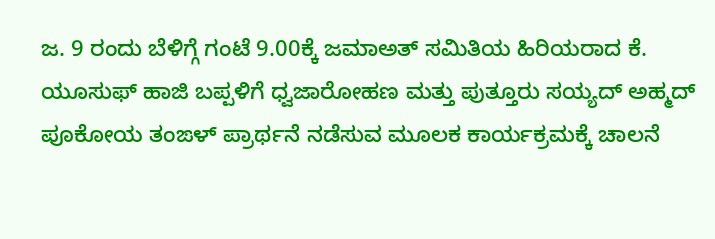ಜ. 9 ರಂದು ಬೆಳಿಗ್ಗೆ ಗಂಟೆ 9.00ಕ್ಕೆ ಜಮಾಅತ್ ಸಮಿತಿಯ ಹಿರಿಯರಾದ ಕೆ. ಯೂಸುಫ್ ಹಾಜಿ ಬಪ್ಪಳಿಗೆ ಧ್ವಜಾರೋಹಣ ಮತ್ತು ಪುತ್ತೂರು ಸಯ್ಯದ್ ಅಹ್ಮದ್ ಪೂಕೋಯ ತಂಙಳ್ ಪ್ರಾರ್ಥನೆ ನಡೆಸುವ ಮೂಲಕ ಕಾರ್ಯಕ್ರಮಕ್ಕೆ ಚಾಲನೆ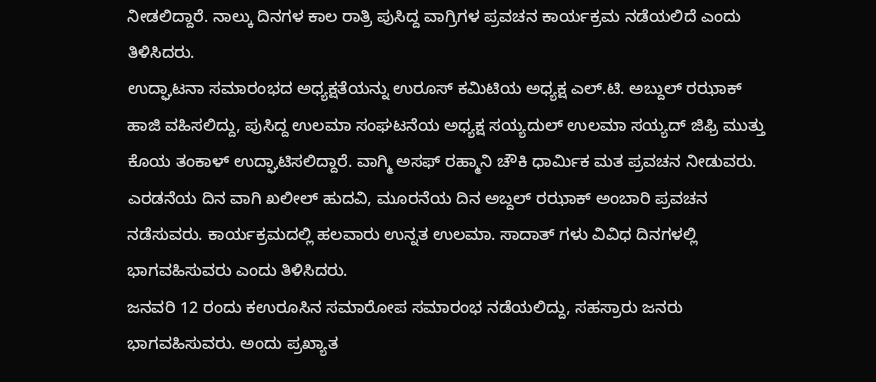ನೀಡಲಿದ್ದಾರೆ. ನಾಲ್ಕು ದಿನಗಳ ಕಾಲ ರಾತ್ರಿ ಪುಸಿದ್ದ ವಾಗ್ರಿಗಳ ಪ್ರವಚನ ಕಾರ್ಯಕ್ರಮ ನಡೆಯಲಿದೆ ಎಂದು ತಿಳಿಸಿದರು.
ಉದ್ಘಾಟನಾ ಸಮಾರಂಭದ ಅಧ್ಯಕ್ಷತೆಯನ್ನು ಉರೂಸ್ ಕಮಿಟಿಯ ಅಧ್ಯಕ್ಷ ಎಲ್.ಟಿ. ಅಬ್ದುಲ್ ರಝಾಕ್ ಹಾಜಿ ವಹಿಸಲಿದ್ದು, ಪುಸಿದ್ದ ಉಲಮಾ ಸಂಘಟನೆಯ ಅಧ್ಯಕ್ಷ ಸಯ್ಯದುಲ್ ಉಲಮಾ ಸಯ್ಯದ್ ಜಿಫ್ರಿ ಮುತ್ತು ಕೊಯ ತಂಕಾಳ್ ಉದ್ಘಾಟಿಸಲಿದ್ದಾರೆ. ವಾಗ್ಮಿ ಅಸಫ್ ರಹ್ಮಾನಿ ಚೌಕಿ ಧಾರ್ಮಿಕ ಮತ ಪ್ರವಚನ ನೀಡುವರು. ಎರಡನೆಯ ದಿನ ವಾಗಿ ಖಲೀಲ್ ಹುದವಿ, ಮೂರನೆಯ ದಿನ ಅಬ್ದಲ್ ರಝಾಕ್ ಅಂಬಾರಿ ಪ್ರವಚನ ನಡೆಸುವರು. ಕಾರ್ಯಕ್ರಮದಲ್ಲಿ ಹಲವಾರು ಉನ್ನತ ಉಲಮಾ. ಸಾದಾತ್ ಗಳು ವಿವಿಧ ದಿನಗಳಲ್ಲಿ ಭಾಗವಹಿಸುವರು ಎಂದು ತಿಳಿಸಿದರು.
ಜನವರಿ 12 ರಂದು ಕಉರೂಸಿನ ಸಮಾರೋಪ ಸಮಾರಂಭ ನಡೆಯಲಿದ್ದು, ಸಹಸ್ರಾರು ಜನರು ಭಾಗವಹಿಸುವರು. ಅಂದು ಪ್ರಖ್ಯಾತ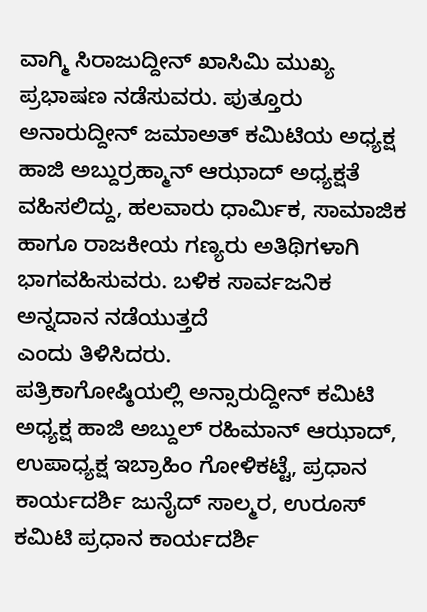ವಾಗ್ಮಿ ಸಿರಾಜುದ್ದೀನ್ ಖಾಸಿಮಿ ಮುಖ್ಯ ಪ್ರಭಾಷಣ ನಡೆಸುವರು. ಪುತ್ತೂರು ಅನಾರುದ್ದೀನ್ ಜಮಾಅತ್ ಕಮಿಟಿಯ ಅಧ್ಯಕ್ಷ ಹಾಜಿ ಅಬ್ದುರ್ರಹ್ಮಾನ್ ಆಝಾದ್ ಅಧ್ಯಕ್ಷತೆ ವಹಿಸಲಿದ್ದು, ಹಲವಾರು ಧಾರ್ಮಿಕ, ಸಾಮಾಜಿಕ ಹಾಗೂ ರಾಜಕೀಯ ಗಣ್ಯರು ಅತಿಥಿಗಳಾಗಿ ಭಾಗವಹಿಸುವರು. ಬಳಿಕ ಸಾರ್ವಜನಿಕ ಅನ್ನದಾನ ನಡೆಯುತ್ತದೆ
ಎಂದು ತಿಳಿಸಿದರು.
ಪತ್ರಿಕಾಗೋಷ್ಠಿಯಲ್ಲಿ ಅನ್ಸಾರುದ್ದೀನ್ ಕಮಿಟಿ ಅಧ್ಯಕ್ಷ ಹಾಜಿ ಅಬ್ದುಲ್ ರಹಿಮಾನ್ ಆಝಾದ್, ಉಪಾಧ್ಯಕ್ಷ ಇಬ್ರಾಹಿಂ ಗೋಳಿಕಟ್ಟೆ, ಪ್ರಧಾನ ಕಾರ್ಯದರ್ಶಿ ಜುನೈದ್ ಸಾಲ್ಮರ, ಉರೂಸ್ ಕಮಿಟಿ ಪ್ರಧಾನ ಕಾರ್ಯದರ್ಶಿ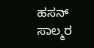ಹಸನ್ ಸಾಲ್ಮರ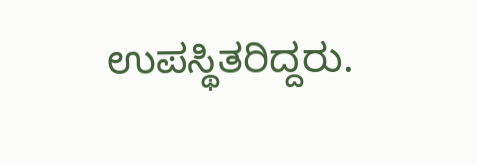ಉಪಸ್ಥಿತರಿದ್ದರು.